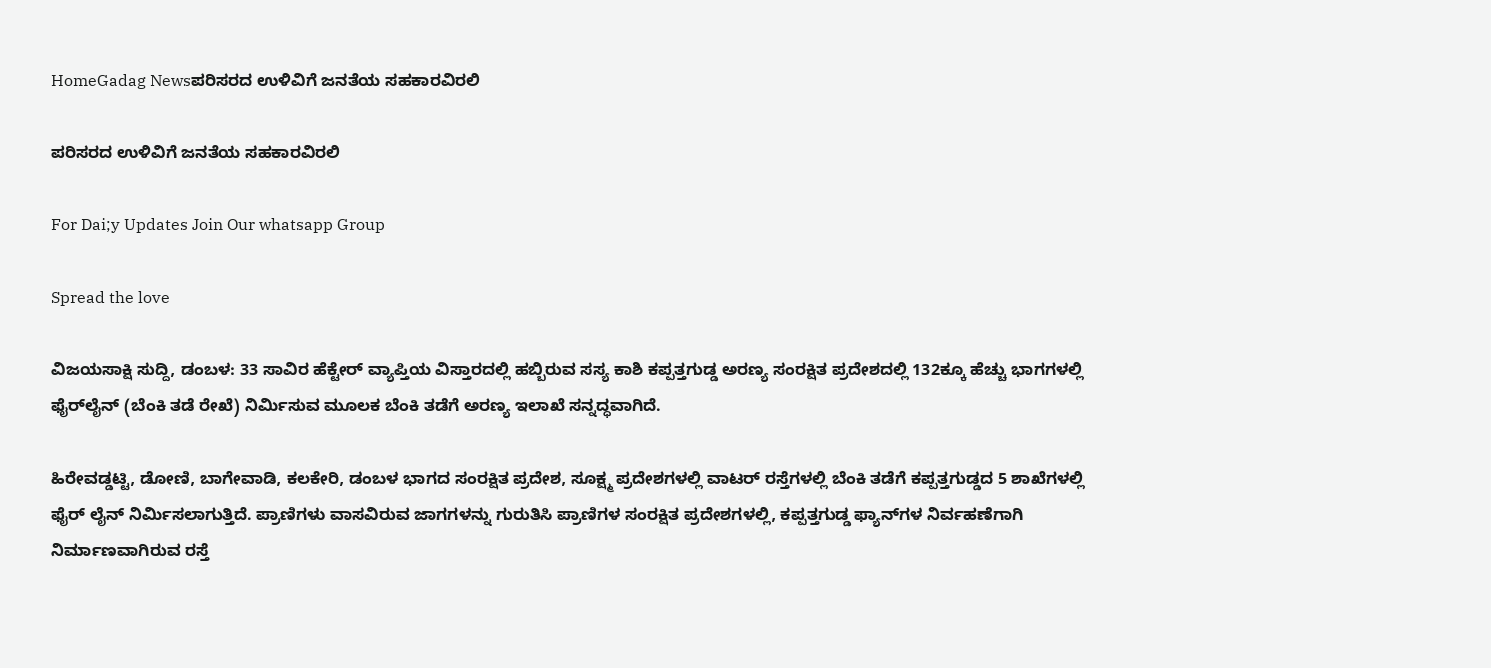HomeGadag Newsಪರಿಸರದ ಉಳಿವಿಗೆ ಜನತೆಯ ಸಹಕಾರವಿರಲಿ

ಪರಿಸರದ ಉಳಿವಿಗೆ ಜನತೆಯ ಸಹಕಾರವಿರಲಿ

For Dai;y Updates Join Our whatsapp Group

Spread the love

ವಿಜಯಸಾಕ್ಷಿ ಸುದ್ದಿ, ಡಂಬಳ: 33 ಸಾವಿರ ಹೆಕ್ಟೇರ್ ವ್ಯಾಪ್ತಿಯ ವಿಸ್ತಾರದಲ್ಲಿ ಹಬ್ಬಿರುವ ಸಸ್ಯ ಕಾಶಿ ಕಪ್ಪತ್ತಗುಡ್ಡ ಅರಣ್ಯ ಸಂರಕ್ಷಿತ ಪ್ರದೇಶದಲ್ಲಿ 132ಕ್ಕೂ ಹೆಚ್ಚು ಭಾಗಗಳಲ್ಲಿ ಫೈರ್‌ಲೈನ್ (ಬೆಂಕಿ ತಡೆ ರೇಖೆ) ನಿರ್ಮಿಸುವ ಮೂಲಕ ಬೆಂಕಿ ತಡೆಗೆ ಅರಣ್ಯ ಇಲಾಖೆ ಸನ್ನದ್ಧವಾಗಿದೆ.

ಹಿರೇವಡ್ಡಟ್ಟಿ, ಡೋಣಿ, ಬಾಗೇವಾಡಿ, ಕಲಕೇರಿ, ಡಂಬಳ ಭಾಗದ ಸಂರಕ್ಷಿತ ಪ್ರದೇಶ, ಸೂಕ್ಷ್ಮ ಪ್ರದೇಶಗಳಲ್ಲಿ ವಾಟರ್ ರಸ್ತೆಗಳಲ್ಲಿ ಬೆಂಕಿ ತಡೆಗೆ ಕಪ್ಪತ್ತಗುಡ್ಡದ 5 ಶಾಖೆಗಳಲ್ಲಿ ಫೈರ್ ಲೈನ್ ನಿರ್ಮಿಸಲಾಗುತ್ತಿದೆ. ಪ್ರಾಣಿಗಳು ವಾಸವಿರುವ ಜಾಗಗಳನ್ನು ಗುರುತಿಸಿ ಪ್ರಾಣಿಗಳ ಸಂರಕ್ಷಿತ ಪ್ರದೇಶಗಳಲ್ಲಿ, ಕಪ್ಪತ್ತಗುಡ್ಡ ಫ್ಯಾನ್‌ಗಳ ನಿರ್ವಹಣೆಗಾಗಿ ನಿರ್ಮಾಣವಾಗಿರುವ ರಸ್ತೆ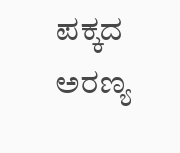ಪಕ್ಕದ ಅರಣ್ಯ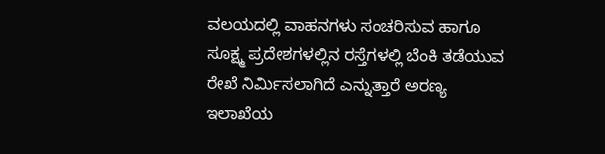ವಲಯದಲ್ಲಿ ವಾಹನಗಳು ಸಂಚರಿಸುವ ಹಾಗೂ ಸೂಕ್ಷ್ಮ ಪ್ರದೇಶಗಳಲ್ಲಿನ ರಸ್ತೆಗಳಲ್ಲಿ ಬೆಂಕಿ ತಡೆಯುವ ರೇಖೆ ನಿರ್ಮಿಸಲಾಗಿದೆ ಎನ್ನುತ್ತಾರೆ ಅರಣ್ಯ ಇಲಾಖೆಯ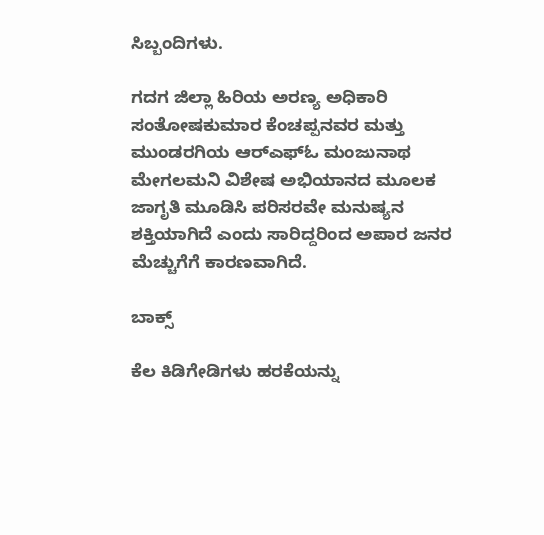ಸಿಬ್ಬಂದಿಗಳು.

ಗದಗ ಜಿಲ್ಲಾ ಹಿರಿಯ ಅರಣ್ಯ ಅಧಿಕಾರಿ ಸಂತೋಷಕುಮಾರ ಕೆಂಚಪ್ಪನವರ ಮತ್ತು ಮುಂಡರಗಿಯ ಆರ್‌ಎಫ್‌ಓ ಮಂಜುನಾಥ ಮೇಗಲಮನಿ ವಿಶೇಷ ಅಭಿಯಾನದ ಮೂಲಕ ಜಾಗೃತಿ ಮೂಡಿಸಿ ಪರಿಸರವೇ ಮನುಷ್ಯನ ಶಕ್ತಿಯಾಗಿದೆ ಎಂದು ಸಾರಿದ್ದರಿಂದ ಅಪಾರ ಜನರ ಮೆಚ್ಚುಗೆಗೆ ಕಾರಣವಾಗಿದೆ.

ಬಾಕ್ಸ್

ಕೆಲ ಕಿಡಿಗೇಡಿಗಳು ಹರಕೆಯನ್ನು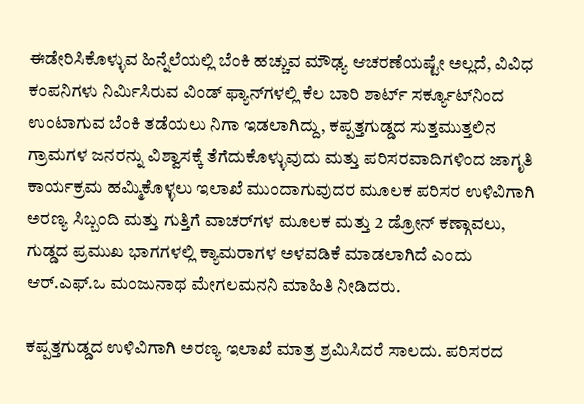ಈಡೇರಿಸಿಕೊಳ್ಳುವ ಹಿನ್ನೆಲೆಯಲ್ಲಿ ಬೆಂಕಿ ಹಚ್ಚುವ ಮೌಢ್ಯ ಆಚರಣೆಯಷ್ಟೇ ಅಲ್ಲದೆ, ವಿವಿಧ ಕಂಪನಿಗಳು ನಿರ್ಮಿಸಿರುವ ವಿಂಡ್ ಫ್ಯಾನ್‌ಗಳಲ್ಲಿ ಕೆಲ ಬಾರಿ ಶಾರ್ಟ್ ಸರ್ಕ್ಯೂಟ್‌ನಿಂದ ಉಂಟಾಗುವ ಬೆಂಕಿ ತಡೆಯಲು ನಿಗಾ ಇಡಲಾಗಿದ್ದು, ಕಪ್ಪತ್ತಗುಡ್ಡದ ಸುತ್ತಮುತ್ತಲಿನ ಗ್ರಾಮಗಳ ಜನರನ್ನು ವಿಶ್ವಾಸಕ್ಕೆ ತೆಗೆದುಕೊಳ್ಳುವುದು ಮತ್ತು ಪರಿಸರವಾದಿಗಳಿಂದ ಜಾಗೃತಿ ಕಾರ್ಯಕ್ರಮ ಹಮ್ಮಿಕೊಳ್ಳಲು ಇಲಾಖೆ ಮುಂದಾಗುವುದರ ಮೂಲಕ ಪರಿಸರ ಉಳಿವಿಗಾಗಿ ಅರಣ್ಯ ಸಿಬ್ಬಂದಿ ಮತ್ತು ಗುತ್ತಿಗೆ ವಾಚರ್‌ಗಳ ಮೂಲಕ ಮತ್ತು 2 ಡ್ರೋನ್ ಕಣ್ಗಾವಲು, ಗುಡ್ಡದ ಪ್ರಮುಖ ಭಾಗಗಳಲ್ಲಿ ಕ್ಯಾಮರಾಗಳ ಅಳವಡಿಕೆ ಮಾಡಲಾಗಿದೆ ಎಂದು ಆರ್.ಎಫ್.ಒ ಮಂಜುನಾಥ ಮೇಗಲಮನನಿ ಮಾಹಿತಿ ನೀಡಿದರು.

ಕಪ್ಪತ್ತಗುಡ್ಡದ ಉಳಿವಿಗಾಗಿ ಅರಣ್ಯ ಇಲಾಖೆ ಮಾತ್ರ ಶ್ರಮಿಸಿದರೆ ಸಾಲದು. ಪರಿಸರದ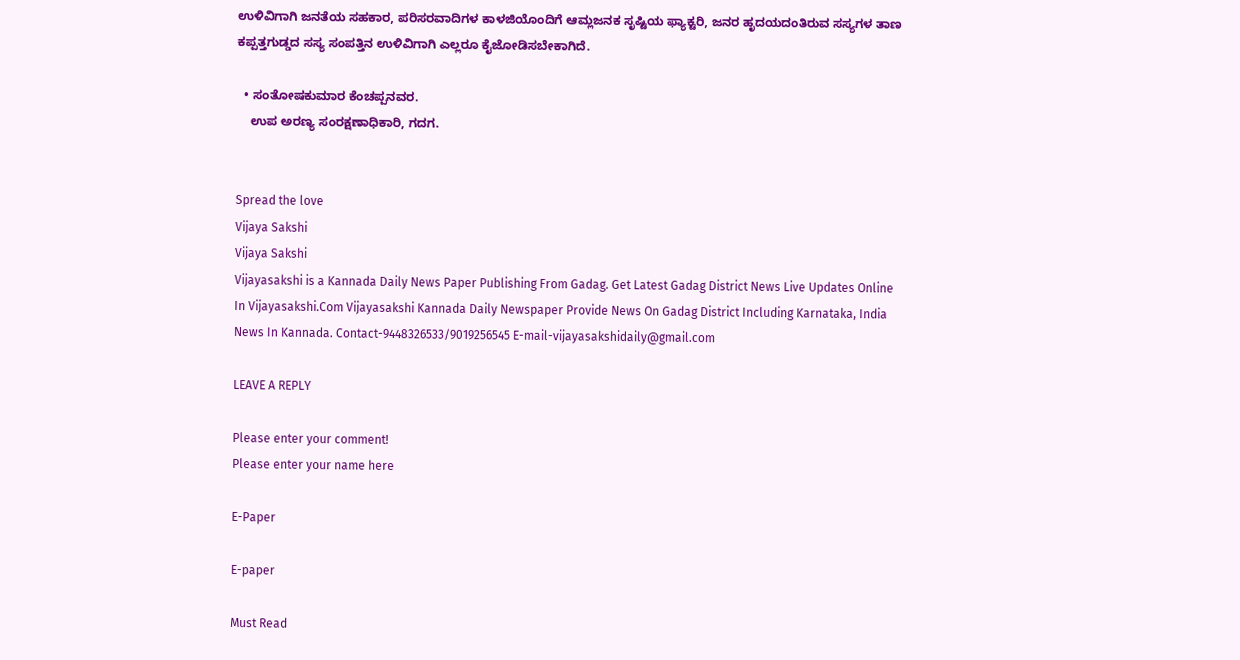ಉಳಿವಿಗಾಗಿ ಜನತೆಯ ಸಹಕಾರ, ಪರಿಸರವಾದಿಗಳ ಕಾಳಜಿಯೊಂದಿಗೆ ಆಮ್ಲಜನಕ ಸೃಷ್ಟಿಯ ಫ್ಯಾಕ್ಟರಿ, ಜನರ ಹೃದಯದಂತಿರುವ ಸಸ್ಯಗಳ ತಾಣ ಕಪ್ಪತ್ತಗುಡ್ಡದ ಸಸ್ಯ ಸಂಪತ್ತಿನ ಉಳಿವಿಗಾಗಿ ಎಲ್ಲರೂ ಕೈಜೋಡಿಸಬೇಕಾಗಿದೆ.

  • ಸಂತೋಷಕುಮಾರ ಕೆಂಚಪ್ಪನವರ.
    ಉಪ ಅರಣ್ಯ ಸಂರಕ್ಷಣಾಧಿಕಾರಿ, ಗದಗ.


Spread the love
Vijaya Sakshi
Vijaya Sakshi
Vijayasakshi is a Kannada Daily News Paper Publishing From Gadag. Get Latest Gadag District News Live Updates Online In Vijayasakshi.Com Vijayasakshi Kannada Daily Newspaper Provide News On Gadag District Including Karnataka, India News In Kannada. Contact-9448326533/9019256545 E-mail-vijayasakshidaily@gmail.com

LEAVE A REPLY

Please enter your comment!
Please enter your name here

E-Paper

E-paper

Must Read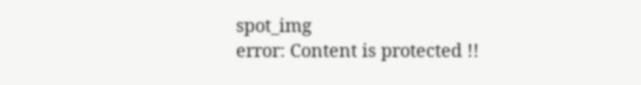spot_img
error: Content is protected !!